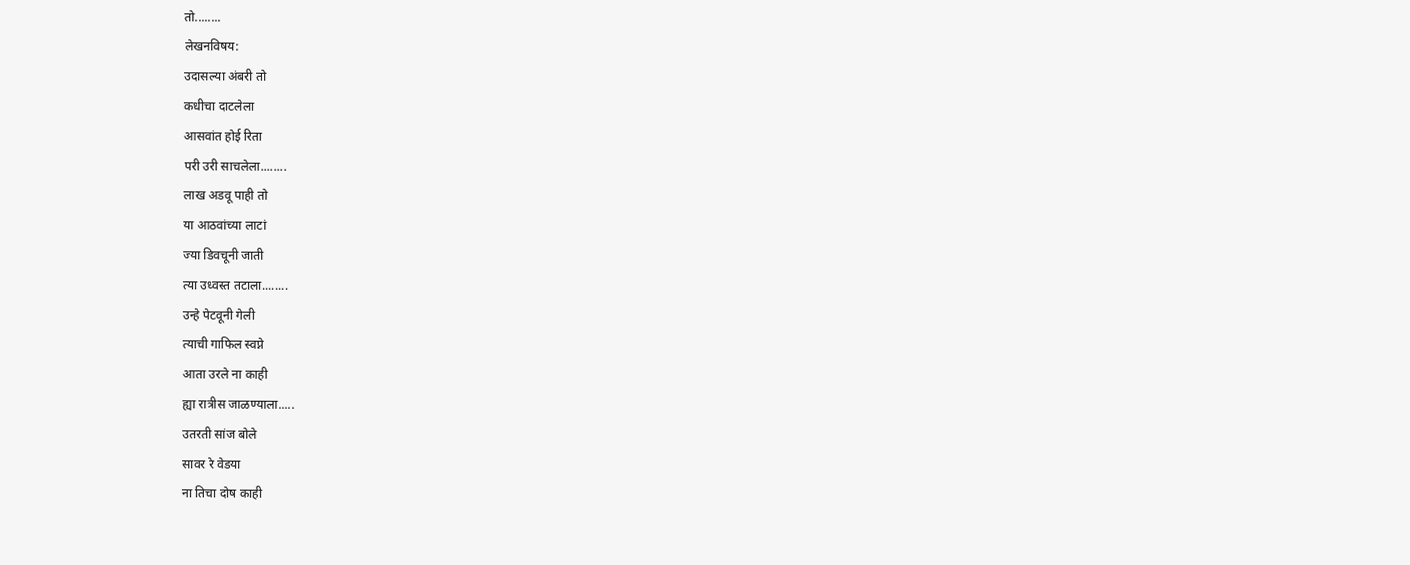तो........
लेखनविषय:
उदासल्या अंबरी तो
कधीचा दाटलेला
आसवांत होई रिता
परी उरी साचलेला........
लाख अडवू पाही तो
या आठवांच्या लाटां
ज्या डिवचूनी जाती
त्या उध्वस्त तटाला........
उन्हे पेटवूनी गेली
त्याची गाफिल स्वप्ने
आता उरले ना काही
ह्या रात्रीस जाळण्याला.....
उतरती सांज बोले
सावर रे वेडया
ना तिचा दोष काही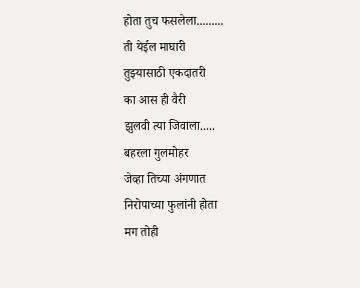होता तुच फसलेला.........
ती येईल माघारी
तुझ्यासाठी एकदातरी
का आस ही वैरी
झुलवी त्या जिवाला.....
बहरला गुलमोहर
जेव्हा तिच्या अंगणात
निरोपाच्या फुलांनी होता
मग तोही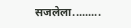सजलेला.........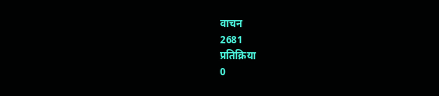वाचन
2681
प्रतिक्रिया
0